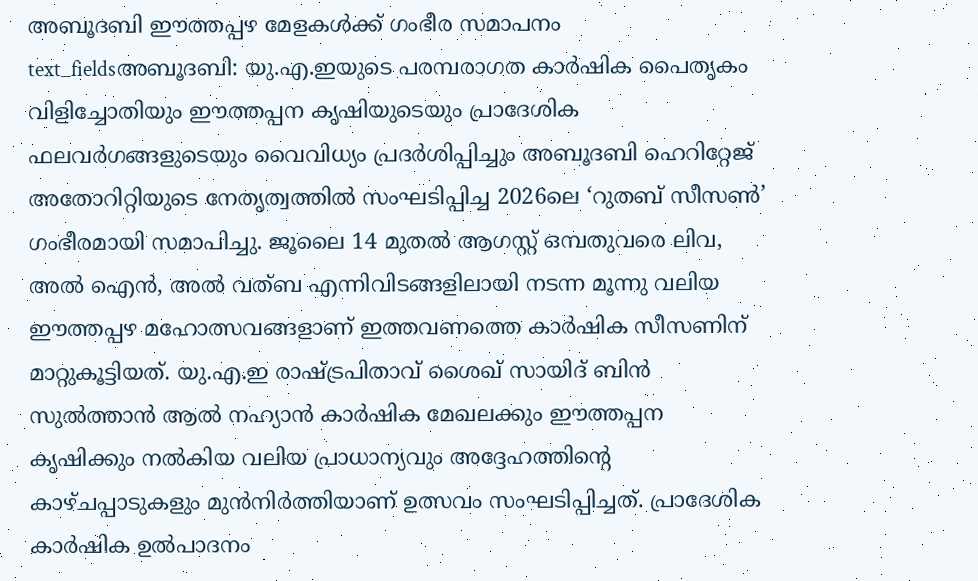അബൂദബി ഈത്തപ്പഴ മേളകൾക്ക് ഗംഭീര സമാപനം
text_fieldsഅബൂദബി: യു.എ.ഇയുടെ പരമ്പരാഗത കാർഷിക പൈതൃകം വിളിച്ചോതിയും ഈത്തപ്പന കൃഷിയുടെയും പ്രാദേശിക ഫലവർഗങ്ങളുടെയും വൈവിധ്യം പ്രദർശിപ്പിച്ചും അബൂദബി ഹെറിറ്റേജ് അതോറിറ്റിയുടെ നേതൃത്വത്തിൽ സംഘടിപ്പിച്ച 2026ലെ ‘റുതബ് സീസൺ’ ഗംഭീരമായി സമാപിച്ചു. ജൂലൈ 14 മുതൽ ആഗസ്റ്റ് ഒമ്പതുവരെ ലിവ, അൽ ഐൻ, അൽ വത്ബ എന്നിവിടങ്ങളിലായി നടന്ന മൂന്നു വലിയ ഈത്തപ്പഴ മഹോത്സവങ്ങളാണ് ഇത്തവണത്തെ കാർഷിക സീസണിന് മാറ്റുകൂട്ടിയത്. യു.എ.ഇ രാഷ്ട്രപിതാവ് ശൈഖ് സായിദ് ബിൻ സുൽത്താൻ ആൽ നഹ്യാൻ കാർഷിക മേഖലക്കും ഈത്തപ്പന കൃഷിക്കും നൽകിയ വലിയ പ്രാധാന്യവും അദ്ദേഹത്തിന്റെ കാഴ്ചപ്പാടുകളും മുൻനിർത്തിയാണ് ഉത്സവം സംഘടിപ്പിച്ചത്. പ്രാദേശിക കാർഷിക ഉൽപാദനം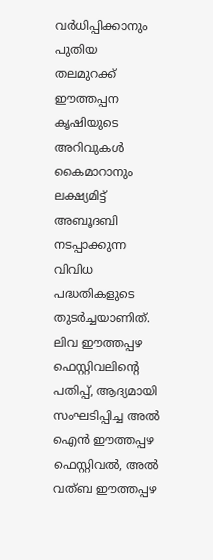വർധിപ്പിക്കാനും പുതിയ തലമുറക്ക് ഈത്തപ്പന കൃഷിയുടെ അറിവുകൾ കൈമാറാനും ലക്ഷ്യമിട്ട് അബൂദബി നടപ്പാക്കുന്ന വിവിധ പദ്ധതികളുടെ തുടർച്ചയാണിത്.
ലിവ ഈത്തപ്പഴ ഫെസ്റ്റിവലിന്റെ പതിപ്പ്, ആദ്യമായി സംഘടിപ്പിച്ച അൽ ഐൻ ഈത്തപ്പഴ ഫെസ്റ്റിവൽ, അൽ വത്ബ ഈത്തപ്പഴ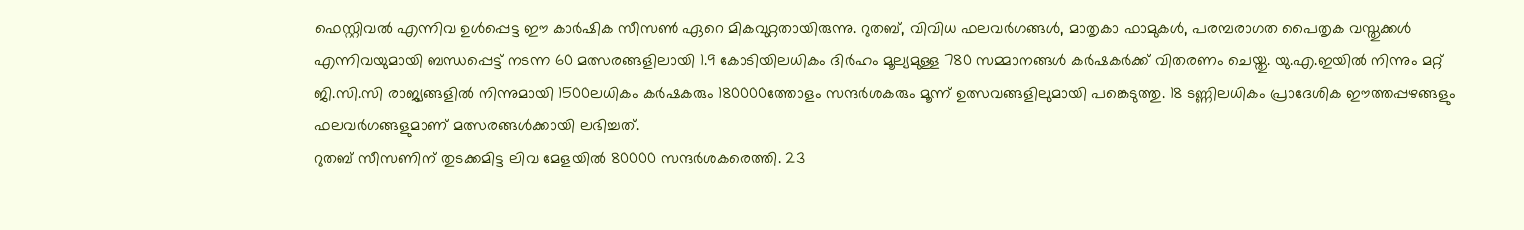ഫെസ്റ്റിവൽ എന്നിവ ഉൾപ്പെട്ട ഈ കാർഷിക സീസൺ ഏറെ മികവുറ്റതായിരുന്നു. റുതബ്, വിവിധ ഫലവർഗങ്ങൾ, മാതൃകാ ഫാമുകൾ, പരമ്പരാഗത പൈതൃക വസ്തുക്കൾ എന്നിവയുമായി ബന്ധപ്പെട്ട് നടന്ന 60 മത്സരങ്ങളിലായി 1.9 കോടിയിലധികം ദിർഹം മൂല്യമുള്ള 780 സമ്മാനങ്ങൾ കർഷകർക്ക് വിതരണം ചെയ്തു. യു.എ.ഇയിൽ നിന്നും മറ്റ് ജി.സി.സി രാജ്യങ്ങളിൽ നിന്നുമായി 1500ലധികം കർഷകരും 180000ത്തോളം സന്ദർശകരും മൂന്ന് ഉത്സവങ്ങളിലുമായി പങ്കെടുത്തു. 18 ടണ്ണിലധികം പ്രാദേശിക ഈത്തപ്പഴങ്ങളും ഫലവർഗങ്ങളുമാണ് മത്സരങ്ങൾക്കായി ലഭിച്ചത്.
റുതബ് സീസണിന് തുടക്കമിട്ട ലിവ മേളയിൽ 80000 സന്ദർശകരെത്തി. 23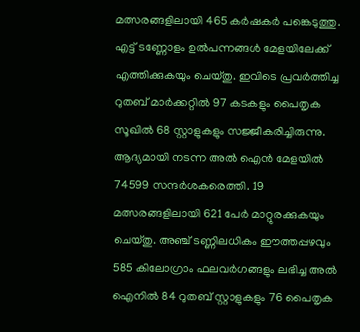മത്സരങ്ങളിലായി 465 കർഷകർ പങ്കെടുത്തു. എട്ട് ടണ്ണോളം ഉൽപന്നങ്ങൾ മേളയിലേക്ക് എത്തിക്കുകയും ചെയ്തു. ഇവിടെ പ്രവർത്തിച്ച റുതബ് മാർക്കറ്റിൽ 97 കടകളും പൈതൃക സൂഖിൽ 68 സ്റ്റാളുകളും സജ്ജീകരിച്ചിരുന്നു. ആദ്യമായി നടന്ന അൽ ഐൻ മേളയിൽ 74599 സന്ദർശകരെത്തി. 19 മത്സരങ്ങളിലായി 621 പേർ മാറ്റുരക്കുകയും ചെയ്തു. അഞ്ച് ടണ്ണിലധികം ഈത്തപ്പഴവും 585 കിലോഗ്രാം ഫലവർഗങ്ങളും ലഭിച്ച അൽ ഐനിൽ 84 റുതബ് സ്റ്റാളുകളും 76 പൈതൃക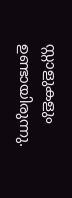സ്റ്റാളുകളും ഉണ്ടായിരുന്നു.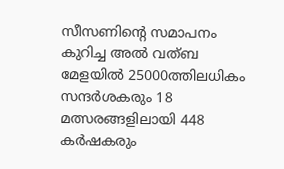സീസണിന്റെ സമാപനം കുറിച്ച അൽ വത്ബ മേളയിൽ 25000ത്തിലധികം സന്ദർശകരും 18 മത്സരങ്ങളിലായി 448 കർഷകരും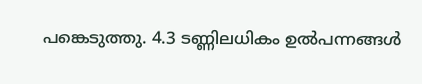പങ്കെടുത്തു. 4.3 ടണ്ണിലധികം ഉൽപന്നങ്ങൾ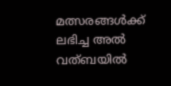മത്സരങ്ങൾക്ക് ലഭിച്ച അൽ വത്ബയിൽ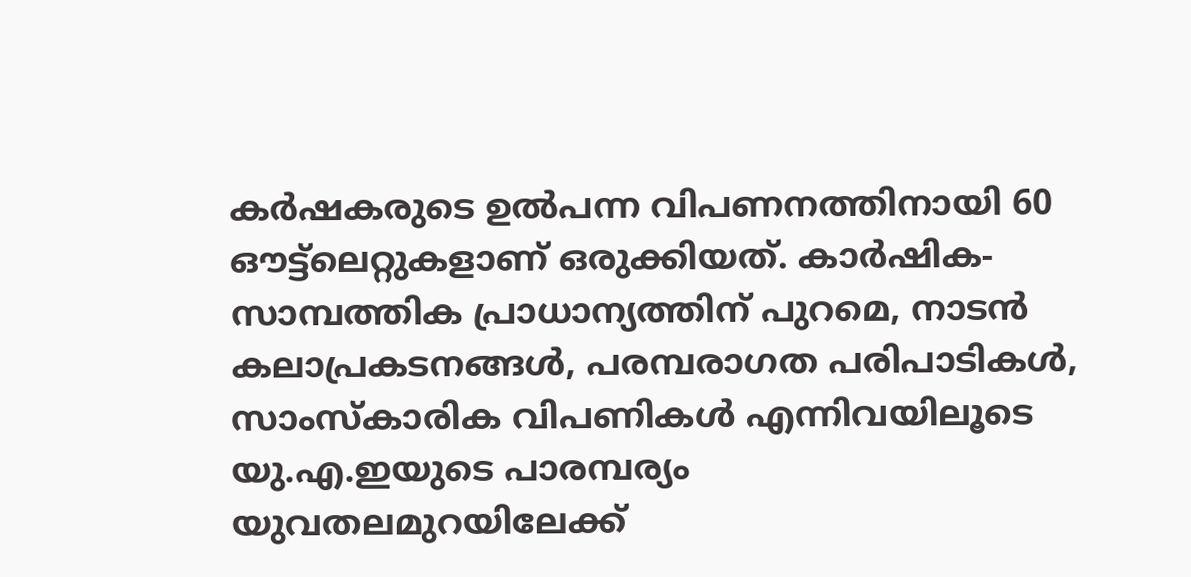കർഷകരുടെ ഉൽപന്ന വിപണനത്തിനായി 60 ഔട്ട്ലെറ്റുകളാണ് ഒരുക്കിയത്. കാർഷിക-സാമ്പത്തിക പ്രാധാന്യത്തിന് പുറമെ, നാടൻ കലാപ്രകടനങ്ങൾ, പരമ്പരാഗത പരിപാടികൾ, സാംസ്കാരിക വിപണികൾ എന്നിവയിലൂടെ യു.എ.ഇയുടെ പാരമ്പര്യം യുവതലമുറയിലേക്ക്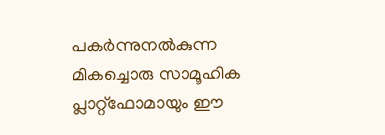പകർന്നുനൽകുന്ന മികച്ചൊരു സാമൂഹിക പ്ലാറ്റ്ഫോമായും ഈ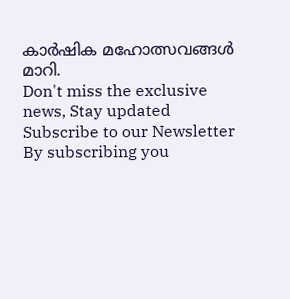കാർഷിക മഹോത്സവങ്ങൾ മാറി.
Don't miss the exclusive news, Stay updated
Subscribe to our Newsletter
By subscribing you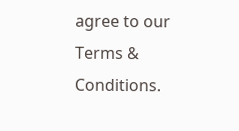agree to our Terms & Conditions.